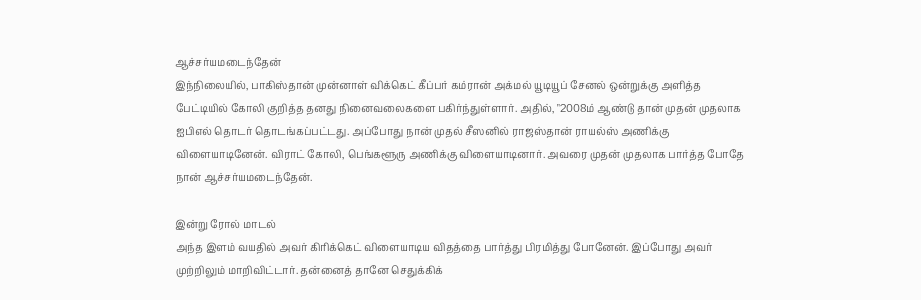ஆச்சர்யமடைந்தேன்
இந்நிலையில், பாகிஸ்தான் முன்னாள் விக்கெட் கீப்பர் கம்ரான் அக்மல் யூடியூப் சேனல் ஒன்றுக்கு அளித்த பேட்டியில் கோலி குறித்த தனது நினைவலைகளை பகிர்ந்துள்ளார். அதில், "2008ம் ஆண்டு தான் முதன் முதலாக ஐபிஎல் தொடர் தொடங்கப்பட்டது. அப்போது நான் முதல் சீஸனில் ராஜஸ்தான் ராயல்ஸ் அணிக்கு விளையாடினேன். விராட் கோலி, பெங்களூரு அணிக்கு விளையாடினார். அவரை முதன் முதலாக பார்த்த போதே நான் ஆச்சர்யமடைந்தேன்.

இன்று ரோல் மாடல்
அந்த இளம் வயதில் அவர் கிரிக்கெட் விளையாடிய விதத்தை பார்த்து பிரமித்து போனேன். இப்போது அவர் முற்றிலும் மாறிவிட்டார். தன்னைத் தானே செதுக்கிக்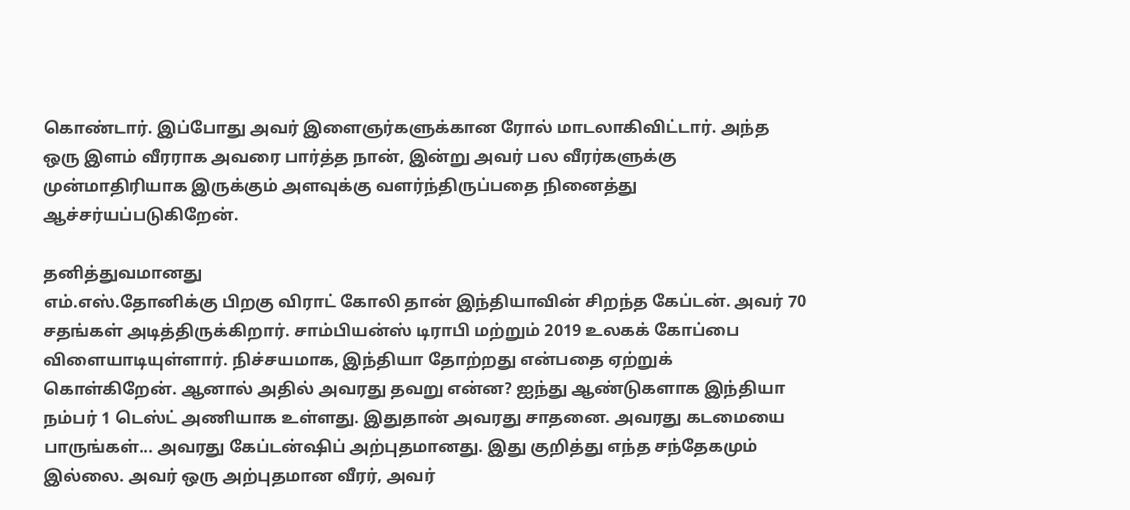கொண்டார். இப்போது அவர் இளைஞர்களுக்கான ரோல் மாடலாகிவிட்டார். அந்த ஒரு இளம் வீரராக அவரை பார்த்த நான், இன்று அவர் பல வீரர்களுக்கு முன்மாதிரியாக இருக்கும் அளவுக்கு வளர்ந்திருப்பதை நினைத்து ஆச்சர்யப்படுகிறேன்.

தனித்துவமானது
எம்.எஸ்.தோனிக்கு பிறகு விராட் கோலி தான் இந்தியாவின் சிறந்த கேப்டன். அவர் 70 சதங்கள் அடித்திருக்கிறார். சாம்பியன்ஸ் டிராபி மற்றும் 2019 உலகக் கோப்பை விளையாடியுள்ளார். நிச்சயமாக, இந்தியா தோற்றது என்பதை ஏற்றுக் கொள்கிறேன். ஆனால் அதில் அவரது தவறு என்ன? ஐந்து ஆண்டுகளாக இந்தியா நம்பர் 1 டெஸ்ட் அணியாக உள்ளது. இதுதான் அவரது சாதனை. அவரது கடமையை பாருங்கள்... அவரது கேப்டன்ஷிப் அற்புதமானது. இது குறித்து எந்த சந்தேகமும் இல்லை. அவர் ஒரு அற்புதமான வீரர், அவர்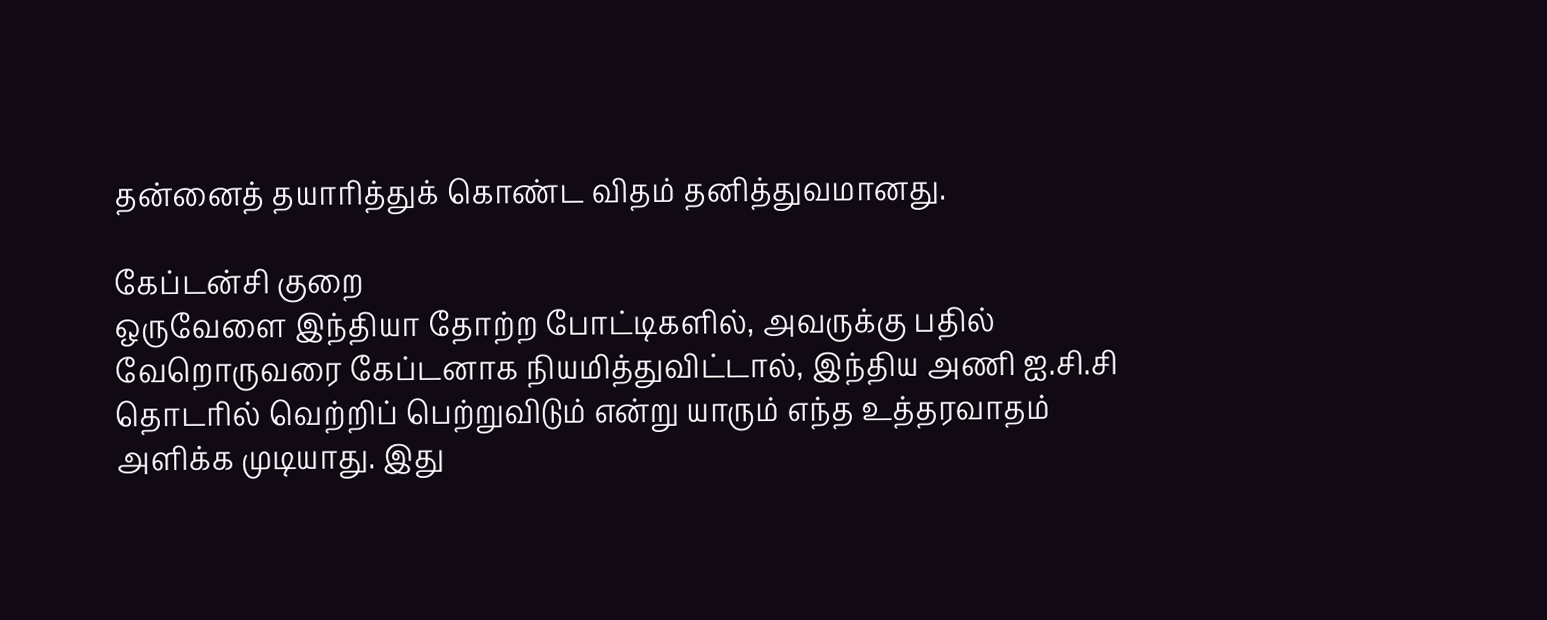தன்னைத் தயாரித்துக் கொண்ட விதம் தனித்துவமானது.

கேப்டன்சி குறை
ஒருவேளை இந்தியா தோற்ற போட்டிகளில், அவருக்கு பதில் வேறொருவரை கேப்டனாக நியமித்துவிட்டால், இந்திய அணி ஐ.சி.சி தொடரில் வெற்றிப் பெற்றுவிடும் என்று யாரும் எந்த உத்தரவாதம் அளிக்க முடியாது. இது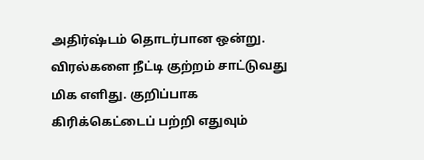அதிர்ஷ்டம் தொடர்பான ஒன்று. விரல்களை நீட்டி குற்றம் சாட்டுவது மிக எளிது. குறிப்பாக கிரிக்கெட்டைப் பற்றி எதுவும்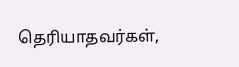தெரியாதவர்கள்,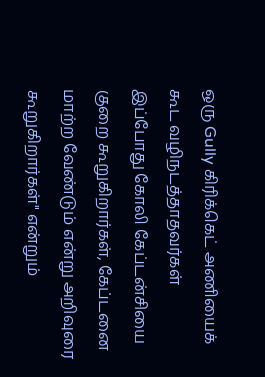ஒரு Gully கிரிக்கெட் அணியைக் கூட வழிநடத்தாதவர்கள் இப்போது கோலி கேப்டன்சியை குறை கூறுகிறார்கள், கேப்டனை மாற்ற வேண்டும் என்று அறிவுரை கூறுகிறார்கள்" என்றும்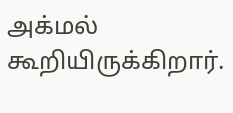அக்மல் கூறியிருக்கிறார்.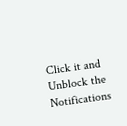Click it and Unblock the Notifications